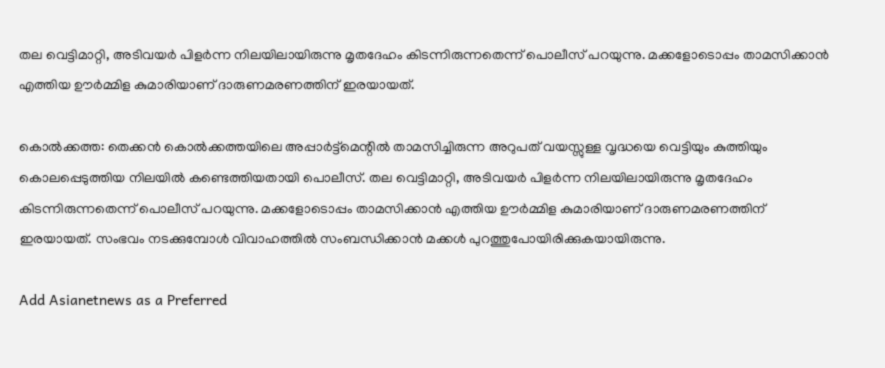തല വെട്ടിമാറ്റി, അടിവയർ പിളർന്ന നിലയിലായിരുന്നു മൃതദേഹം കിടന്നിരുന്നതെന്ന് പൊലീസ് പറയുന്നു. മക്കളോടൊപ്പം താമസിക്കാൻ എത്തിയ ഊർമ്മിള കുമാരിയാണ് ദാരുണമരണത്തിന് ഇരയായത്.

കൊൽക്കത്ത: തെക്കൻ കൊൽക്കത്തയിലെ അപ്പാർട്ട്മെന്റിൽ താമസിച്ചിരുന്ന അറുപത് വയസ്സുള്ള വൃദ്ധയെ വെട്ടിയും കുത്തിയും കൊലപ്പെടുത്തിയ നിലയിൽ കണ്ടെത്തിയതായി പൊലീസ്. തല വെട്ടിമാറ്റി, അടിവയർ പിളർന്ന നിലയിലായിരുന്നു മൃതദേഹം കിടന്നിരുന്നതെന്ന് പൊലീസ് പറയുന്നു. മക്കളോടൊപ്പം താമസിക്കാൻ എത്തിയ ഊർമ്മിള കുമാരിയാണ് ദാരുണമരണത്തിന് ഇരയായത്. സംഭവം നടക്കുമ്പോൾ വിവാഹത്തിൽ സംബന്ധിക്കാൻ മക്കൾ പുറത്തുപോയിരിക്കുകയായിരുന്നു.

Add Asianetnews as a Preferred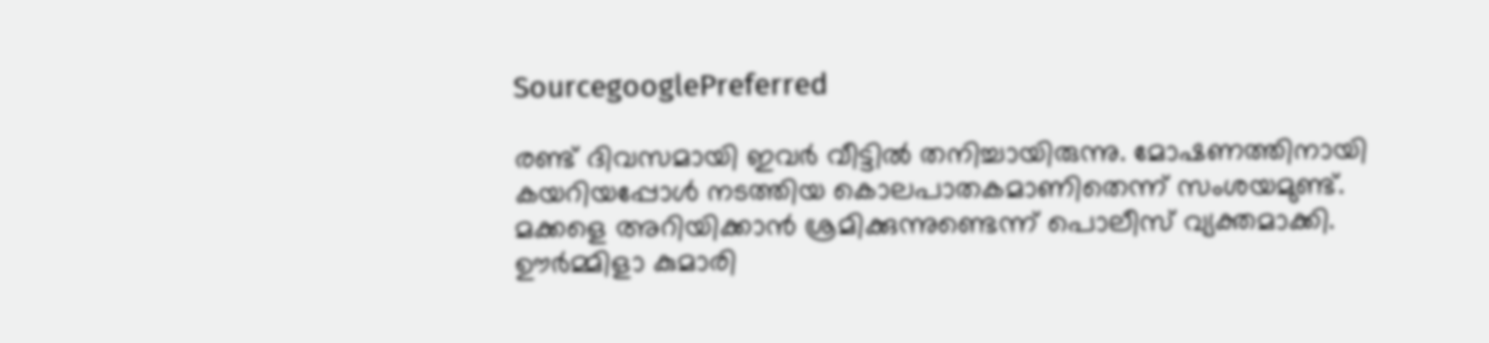SourcegooglePreferred

രണ്ട് ദിവസമായി ഇവർ വീട്ടിൽ തനിച്ചായിരുന്നു. മോഷണത്തിനായി കയറിയപ്പോൾ നടത്തിയ കൊലപാതകമാണിതെന്ന് സംശയമുണ്ട്. മക്കളെ അറിയിക്കാന്‍ ശ്രമിക്കുന്നുണ്ടെന്ന് പൊലീസ് വ്യക്തമാക്കി. ഊർമ്മിളാ കുമാരി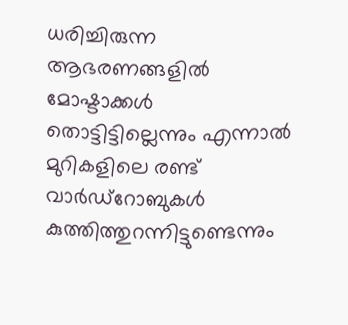ധരിച്ചിരുന്ന ആഭരണങ്ങളിൽ മോഷ്ടാക്കൾ തൊട്ടിട്ടില്ലെന്നും എന്നാൽ മുറികളിലെ രണ്ട് വാർഡ്റോബുകൾ കുത്തിത്തുറന്നിട്ടുണ്ടെന്നും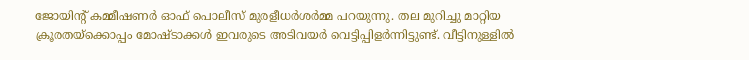ജോയിന്റ് കമ്മീഷണർ ഓഫ് പൊലീസ് മുരളീധർശർമ്മ പറയുന്നു. തല മുറിച്ചു മാറ്റിയ ക്രൂരതയ്ക്കൊപ്പം മോഷ്ടാക്കൾ ഇവരുടെ അടിവയർ വെട്ടിപ്പിളർന്നിട്ടുണ്ട്. വീട്ടിനുള്ളിൽ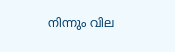നിന്നും വില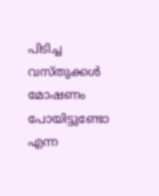പിടിച്ച വസ്തുക്കൾ മോഷണം പോയിട്ടുണ്ടോ എന്ന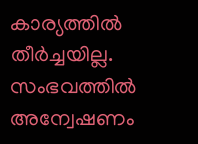കാര്യത്തിൽ തീർച്ചയില്ല. സംഭവത്തിൽ അന്വേഷണം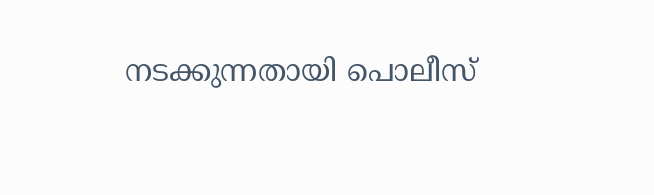നടക്കുന്നതായി പൊലീസ്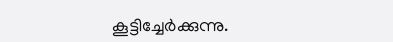കൂട്ടിച്ചേർക്കുന്നു.